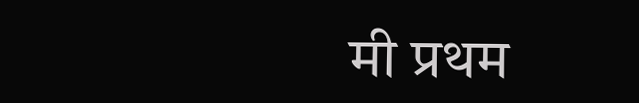मी प्रथम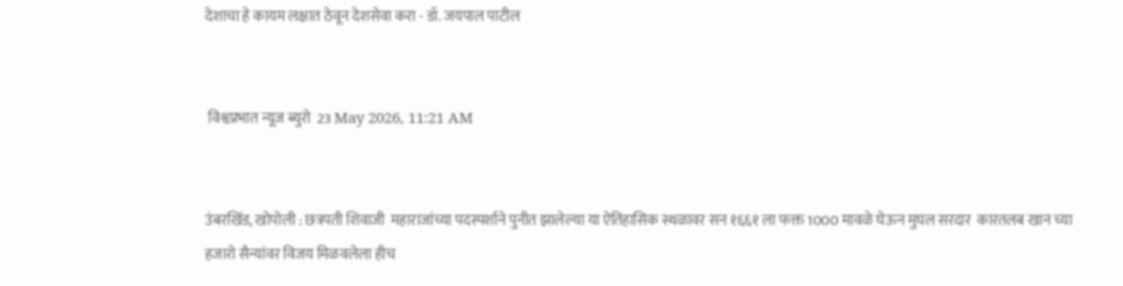देशाचा हे कायम लक्षात ठेवून देशसेवा करा - डॉ. जयपाल पाटील


 विश्वप्रभात न्यूज ब्युरो  23 May 2026, 11:21 AM


उंबरखिंड, खोपोली : छत्रपती शिवाजी  महाराजांच्या पदस्पर्शाने पुनीत झालेल्या या ऐतिहासिक स्थळावर सन १६६१ ला फक्त 1000 मावळे घेऊन मुघल सरदार  कारतलब खान च्या हजारो सैन्यांवर विजय मिळवलेला हीच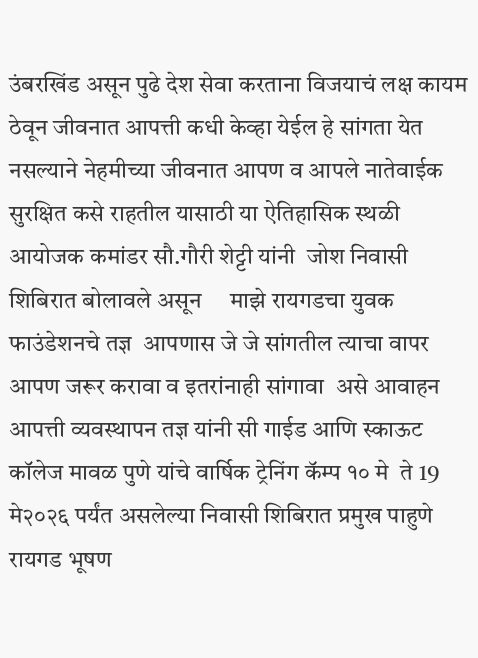उंबरखिंड असून पुढे देश सेवा करताना विजयाचं लक्ष कायम ठेवून जीवनात आपत्ती कधी केव्हा येईल हे सांगता येत नसल्याने नेहमीच्या जीवनात आपण व आपले नातेवाईक सुरक्षित कसे राहतील यासाठी या ऐतिहासिक स्थळी आयोजक कमांडर सौ.गौरी शेट्टी यांनी  जोश निवासी शिबिरात बोलावले असून     माझे रायगडचा युवक  फाउंडेशनचे तज्ञ  आपणास जे जे सांगतील त्याचा वापर आपण जरूर करावा व इतरांनाही सांगावा  असे आवाहन आपत्ती व्यवस्थापन तज्ञ यांनी सी गाईड आणि स्काऊट कॉलेज मावळ पुणे यांचे वार्षिक ट्रेनिंग कॅम्प १० मे  ते 19 मे२०२६ पर्यंत असलेल्या निवासी शिबिरात प्रमुख पाहुणे रायगड भूषण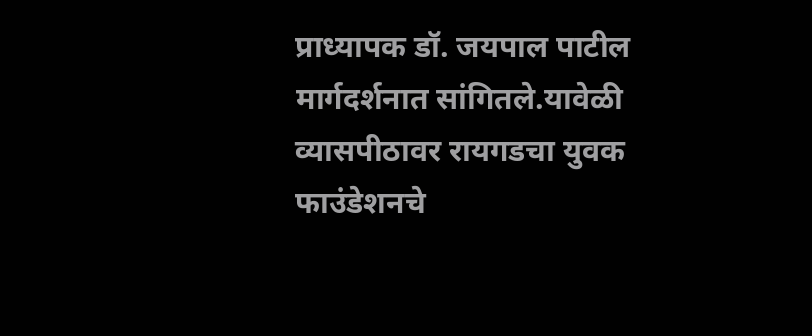प्राध्यापक डॉ. जयपाल पाटील मार्गदर्शनात सांगितले.यावेळी व्यासपीठावर रायगडचा युवक फाउंडेशनचे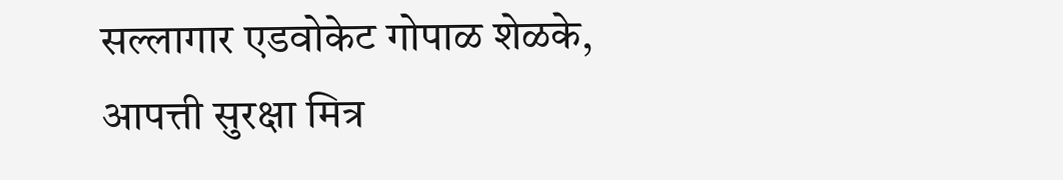सल्लागार एडवोकेट गोपाळ शेळके, आपत्ती सुरक्षा मित्र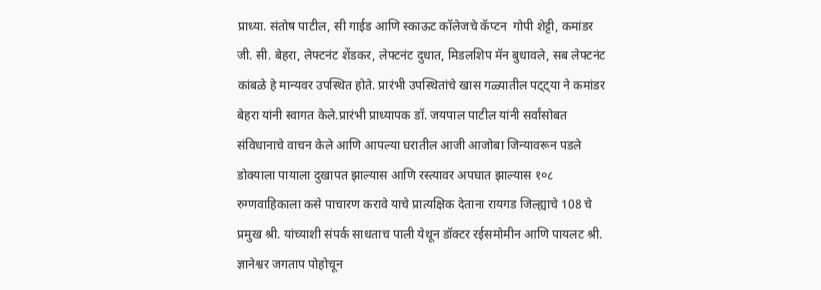प्राध्या. संतोष पाटील, सी गाईड आणि स्काऊट कॉलेजचे कॅप्टन  गोपी शेट्टी, कमांडर जी. सी. बेहरा, लेफ्टनंट शेंडकर, लेफ्टनंट दुधात, मिडलशिप मॅन बुधावले, सब लेफ्टनंट कांबळे हे मान्यवर उपस्थित होते. प्रारंभी उपस्थितांचे खास गळ्यातील पट्ट्या ने कमांडर बेहरा यांनी स्वागत केले.प्रारंभी प्राध्यापक डॉ. जयपाल पाटील यांनी सर्वांसोबत संविधानाचे वाचन केले आणि आपल्या घरातील आजी आजोबा जिन्यावरून पडले डोक्याला पायाला दुखापत झाल्यास आणि रस्त्यावर अपघात झाल्यास १०८ रुग्णवाहिकाला कसे पाचारण करावे याचे प्रात्यक्षिक देताना रायगड जिल्ह्याचे 108 चे प्रमुख श्री. यांच्याशी संपर्क साधताच पाली येथून डॉक्टर रईसमोमीन आणि पायलट श्री. ज्ञानेश्वर जगताप पोहोचून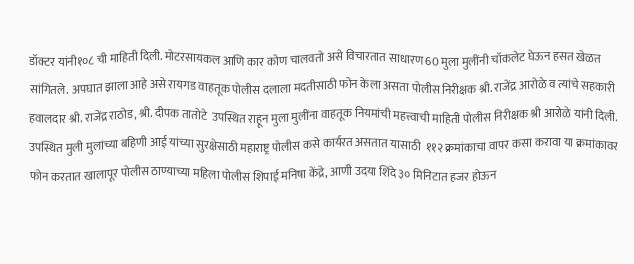डॉक्टर यांनी१०८ ची माहिती दिली. मोटरसायकल आणि कार कोण चालवतो असे विचारतात साधारण 60 मुला मुलींनी चॉकलेट घेऊन हसत खेळत सांगितले. अपघात झाला आहे असे रायगड वाहतूक पोलीस दलाला मदतीसाठी फोन केला असता पोलीस निरीक्षक श्री. राजेंद्र आरोळे व त्यांचे सहकारी हवालदार श्री. राजेंद्र राठोड, श्री. दीपक तातोटे  उपस्थित राहून मुला मुलींना वाहतूक नियमांची महत्त्वाची माहिती पोलीस निरीक्षक श्री आरोळे यांनी दिली. उपस्थित मुली मुलांच्या बहिणी आई यांच्या सुरक्षेसाठी महाराष्ट्र पोलीस कसे कार्यरत असतात यासाठी  ११२ क्रमांकाचा वापर कसा करावा या क्रमांकावर फोन करतात खालापूर पोलीस ठाण्याच्या महिला पोलीस शिपाई मनिषा केंद्रे, आणी उदया शिंदे ३० मिनिटात हजर होऊन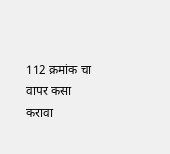112 क्रमांक चा वापर कसा करावा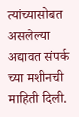त्यांच्यासोबत असलेल्या अद्यावत संपर्क च्या मशीनची माहिती दिली.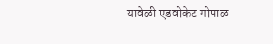यावेळी एडवोकेट गोपाळ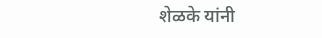शेळके यांनी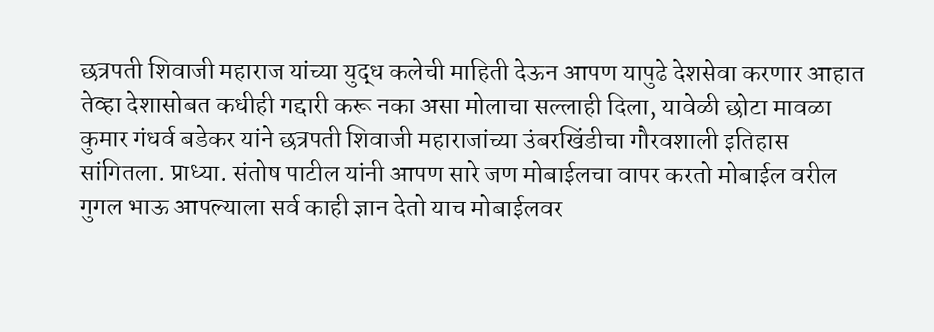छत्रपती शिवाजी महाराज यांच्या युद्ध कलेची माहिती देऊन आपण यापुढे देशसेवा करणार आहात तेव्हा देशासोबत कधीही गद्दारी करू नका असा मोलाचा सल्लाही दिला, यावेळी छोटा मावळा कुमार गंधर्व बडेकर यांने छत्रपती शिवाजी महाराजांच्या उंबरखिंडीचा गौरवशाली इतिहास सांगितला. प्राध्या. संतोष पाटील यांनी आपण सारे जण मोबाईलचा वापर करतो मोबाईल वरील गुगल भाऊ आपल्याला सर्व काही ज्ञान देतो याच मोबाईलवर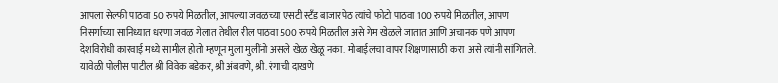आपला सेल्फी पाठवा 50 रुपये मिळतील, आपल्या जवळच्या एसटी स्टँड बाजारपेठ त्यांचे फोटो पाठवा 100 रुपये मिळतील, आपण निसर्गाच्या सानिध्यात धरणा जवळ गेलात तेथील रील पाठवा 500 रुपये मिळतील असे गेम खेळले जातात आणि अचानक पणे आपण देशविरोधी कारवाई मध्ये सामील होतो म्हणून मुला मुलींनो असले खेळ खेळू नका. मोबाईलचा वापर शिक्षणासाठी करा  असे त्यांनी सांगितले. यावेळी पोलीस पाटील श्री विवेक बडेकर, श्री अंबवणे, श्री. रंगाची दाखणे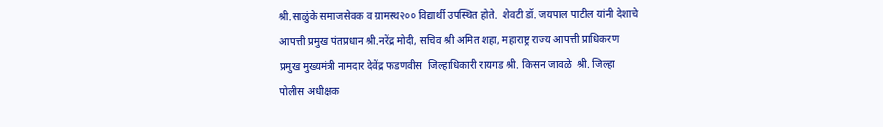श्री.साळुंके समाजसेवक व ग्रामस्थ२०० विद्यार्थी उपस्थित होते.  शेवटी डॉ. जयपाल पाटील यांनी देशाचे आपत्ती प्रमुख पंतप्रधान श्री.नरेंद्र मोदी, सचिव श्री अमित शहा, महाराष्ट्र राज्य आपत्ती प्राधिकरण प्रमुख मुख्यमंत्री नामदार देवेंद्र फडणवीस  जिल्हाधिकारी रायगड श्री. किसन जावळे  श्री. जिल्हा पोलीस अधीक्षक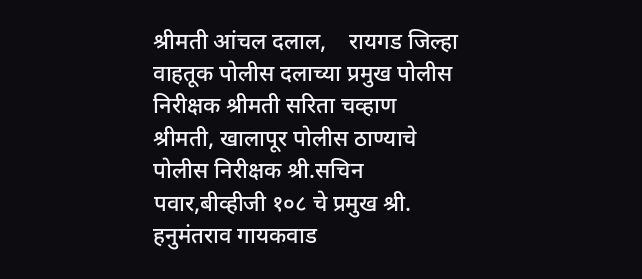श्रीमती आंचल दलाल,    रायगड जिल्हा वाहतूक पोलीस दलाच्या प्रमुख पोलीस निरीक्षक श्रीमती सरिता चव्हाण  श्रीमती, खालापूर पोलीस ठाण्याचे पोलीस निरीक्षक श्री.सचिन पवार,बीव्हीजी १०८ चे प्रमुख श्री. हनुमंतराव गायकवाड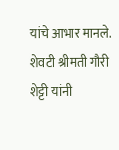यांचे आभार मानले. शेवटी श्रीमती गौरी शेट्टी यांनी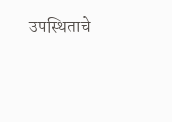उपस्थिताचे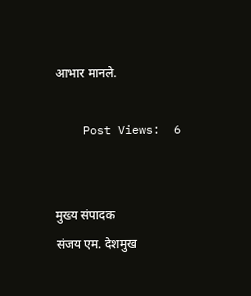आभार मानले.

    Post Views:  6


मुख्य संपादक
संजय एम. देशमुख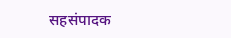सहसंपादक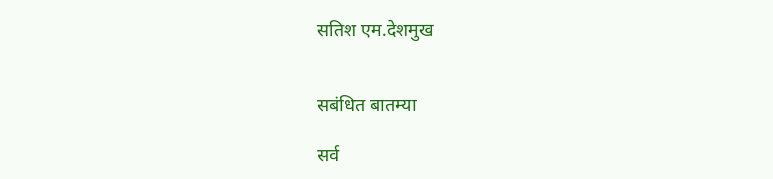सतिश एम.देशमुख


सबंधित बातम्या

सर्व